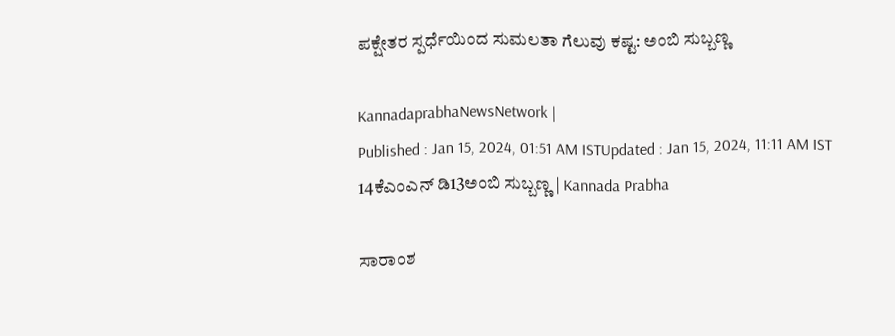ಪಕ್ಷೇತರ ಸ್ಪರ್ಧೆಯಿಂದ ಸುಮಲತಾ ಗೆಲುವು ಕಷ್ಟ: ಅಂಬಿ ಸುಬ್ಬಣ್ಣ

KannadaprabhaNewsNetwork |
Published : Jan 15, 2024, 01:51 AM ISTUpdated : Jan 15, 2024, 11:11 AM IST
14ಕೆಎಂಎನ್ ಡಿ13ಅಂಬಿ ಸುಬ್ಬಣ್ಣ | Kannada Prabha

ಸಾರಾಂಶ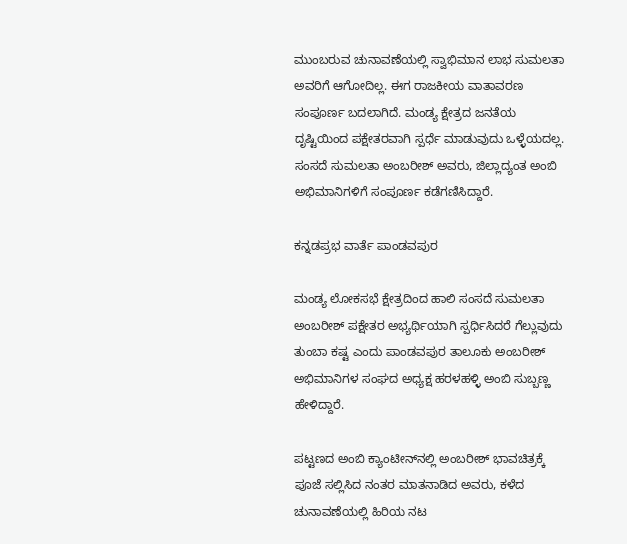ಮುಂಬರುವ ಚುನಾವಣೆಯಲ್ಲಿ ಸ್ವಾಭಿಮಾನ ಲಾಭ ಸುಮಲತಾ ಅವರಿಗೆ ಆಗೋದಿಲ್ಲ. ಈಗ ರಾಜಕೀಯ ವಾತಾವರಣ ಸಂಪೂರ್ಣ ಬದಲಾಗಿದೆ. ಮಂಡ್ಯ ಕ್ಷೇತ್ರದ ಜನತೆಯ ದೃಷ್ಟಿಯಿಂದ ಪಕ್ಷೇತರವಾಗಿ ಸ್ಪರ್ಧೆ ಮಾಡುವುದು ಒಳ್ಳೆಯದಲ್ಲ. ಸಂಸದೆ ಸುಮಲತಾ ಅಂಬರೀಶ್ ಅವರು, ಜಿಲ್ಲಾದ್ಯಂತ ಅಂಬಿ ಅಭಿಮಾನಿಗಳಿಗೆ ಸಂಪೂರ್ಣ ಕಡೆಗಣಿಸಿದ್ದಾರೆ.

ಕನ್ನಡಪ್ರಭ ವಾರ್ತೆ ಪಾಂಡವಪುರ

ಮಂಡ್ಯ ಲೋಕಸಭೆ ಕ್ಷೇತ್ರದಿಂದ ಹಾಲಿ ಸಂಸದೆ ಸುಮಲತಾ ಅಂಬರೀಶ್ ಪಕ್ಷೇತರ ಅಭ್ಯರ್ಥಿಯಾಗಿ ಸ್ಪರ್ಧಿಸಿದರೆ ಗೆಲ್ಲುವುದು ತುಂಬಾ ಕಷ್ಟ ಎಂದು ಪಾಂಡವಪುರ ತಾಲೂಕು ಅಂಬರೀಶ್ ಅಭಿಮಾನಿಗಳ ಸಂಘದ ಅಧ್ಯಕ್ಷ ಹರಳಹಳ್ಳಿ ಅಂಬಿ ಸುಬ್ಬಣ್ಣ ಹೇಳಿದ್ದಾರೆ.

ಪಟ್ಟಣದ ಅಂಬಿ ಕ್ಯಾಂಟೀನ್‌ನಲ್ಲಿ ಅಂಬರೀಶ್ ಭಾವಚಿತ್ರಕ್ಕೆ ಪೂಜೆ ಸಲ್ಲಿಸಿದ ನಂತರ ಮಾತನಾಡಿದ ಅವರು, ಕಳೆದ ಚುನಾವಣೆಯಲ್ಲಿ ಹಿರಿಯ ನಟ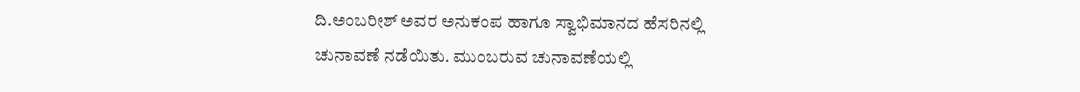ದಿ.ಅಂಬರೀಶ್ ಅವರ ಅನುಕಂಪ ಹಾಗೂ ಸ್ವಾಭಿಮಾನದ ಹೆಸರಿನಲ್ಲಿ ಚುನಾವಣೆ ನಡೆಯಿತು. ಮುಂಬರುವ ಚುನಾವಣೆಯಲ್ಲಿ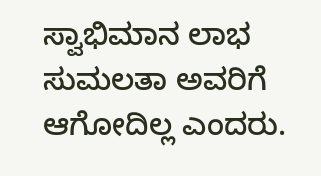ಸ್ವಾಭಿಮಾನ ಲಾಭ ಸುಮಲತಾ ಅವರಿಗೆ ಆಗೋದಿಲ್ಲ ಎಂದರು.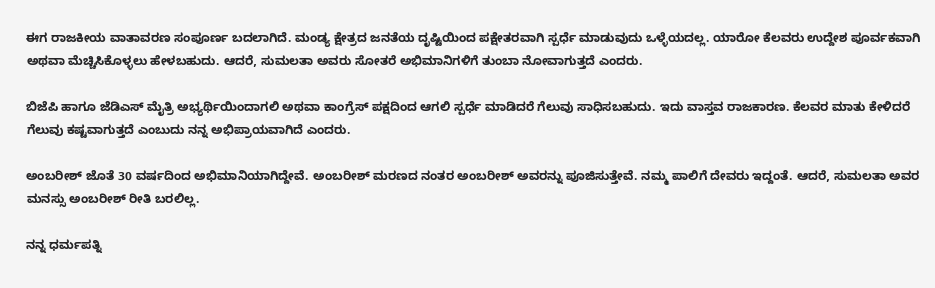ಈಗ ರಾಜಕೀಯ ವಾತಾವರಣ ಸಂಪೂರ್ಣ ಬದಲಾಗಿದೆ. ಮಂಡ್ಯ ಕ್ಷೇತ್ರದ ಜನತೆಯ ದೃಷ್ಟಿಯಿಂದ ಪಕ್ಷೇತರವಾಗಿ ಸ್ಪರ್ಧೆ ಮಾಡುವುದು ಒಳ್ಳೆಯದಲ್ಲ. ಯಾರೋ ಕೆಲವರು ಉದ್ದೇಶ ಪೂರ್ವಕವಾಗಿ ಅಥವಾ ಮೆಚ್ಚಿಸಿಕೊಳ್ಳಲು ಹೇಳಬಹುದು. ಆದರೆ, ಸುಮಲತಾ ಅವರು ಸೋತರೆ ಅಭಿಮಾನಿಗಳಿಗೆ ತುಂಬಾ ನೋವಾಗುತ್ತದೆ ಎಂದರು.

ಬಿಜೆಪಿ ಹಾಗೂ ಜೆಡಿಎಸ್ ಮೈತ್ರಿ ಅಭ್ಯರ್ಥಿಯಿಂದಾಗಲಿ ಅಥವಾ ಕಾಂಗ್ರೆಸ್ ಪಕ್ಷದಿಂದ ಆಗಲಿ ಸ್ಪರ್ಧೆ ಮಾಡಿದರೆ ಗೆಲುವು ಸಾಧಿಸಬಹುದು. ಇದು ವಾಸ್ತವ ರಾಜಕಾರಣ. ಕೆಲವರ ಮಾತು ಕೇಳಿದರೆ ಗೆಲುವು ಕಷ್ಟವಾಗುತ್ತದೆ ಎಂಬುದು ನನ್ನ ಅಭಿಪ್ರಾಯವಾಗಿದೆ ಎಂದರು.

ಅಂಬರೀಶ್ ಜೊತೆ 30 ವರ್ಷದಿಂದ ಅಭಿಮಾನಿಯಾಗಿದ್ದೇವೆ. ಅಂಬರೀಶ್ ಮರಣದ ನಂತರ ಅಂಬರೀಶ್ ಅವರನ್ನು ಪೂಜಿಸುತ್ತೇವೆ. ನಮ್ಮ ಪಾಲಿಗೆ ದೇವರು ಇದ್ದಂತೆ. ಆದರೆ, ಸುಮಲತಾ ಅವರ ಮನಸ್ಸು ಅಂಬರೀಶ್ ರೀತಿ ಬರಲಿಲ್ಲ.

ನನ್ನ ಧರ್ಮಪತ್ನಿ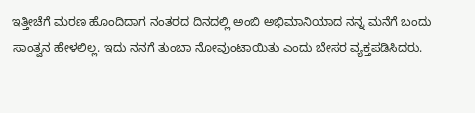ಇತ್ತೀಚೆಗೆ ಮರಣ ಹೊಂದಿದಾಗ ನಂತರದ ದಿನದಲ್ಲಿ ಅಂಬಿ ಅಭಿಮಾನಿಯಾದ ನನ್ನ ಮನೆಗೆ ಬಂದು ಸಾಂತ್ವನ ಹೇಳಲಿಲ್ಲ. ಇದು ನನಗೆ ತುಂಬಾ ನೋವುಂಟಾಯಿತು ಎಂದು ಬೇಸರ ವ್ಯಕ್ತಪಡಿಸಿದರು.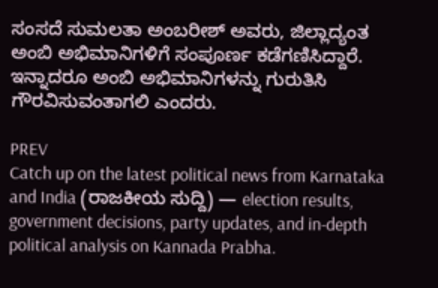ಸಂಸದೆ ಸುಮಲತಾ ಅಂಬರೀಶ್ ಅವರು, ಜಿಲ್ಲಾದ್ಯಂತ ಅಂಬಿ ಅಭಿಮಾನಿಗಳಿಗೆ ಸಂಪೂರ್ಣ ಕಡೆಗಣಿಸಿದ್ದಾರೆ. ಇನ್ನಾದರೂ ಅಂಬಿ ಅಭಿಮಾನಿಗಳನ್ನು ಗುರುತಿಸಿ ಗೌರವಿಸುವಂತಾಗಲಿ ಎಂದರು.

PREV
Catch up on the latest political news from Karnataka and India (ರಾಜಕೀಯ ಸುದ್ದಿ) — election results, government decisions, party updates, and in-depth political analysis on Kannada Prabha.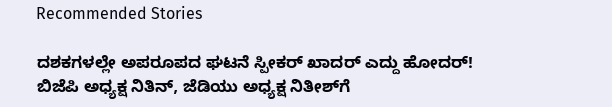Recommended Stories

ದಶಕಗಳಲ್ಲೇ ಅಪರೂಪದ ಘಟನೆ ಸ್ಪೀಕರ್‌ ಖಾದರ್‌ ಎದ್ದು ಹೋದರ್‌!
ಬಿಜೆಪಿ ಅಧ್ಯಕ್ಷ ನಿತಿನ್‌, ಜೆಡಿಯು ಅಧ್ಯಕ್ಷ ನಿತೀಶ್‌ಗೆ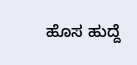ಹೊಸ ಹುದ್ದೆ